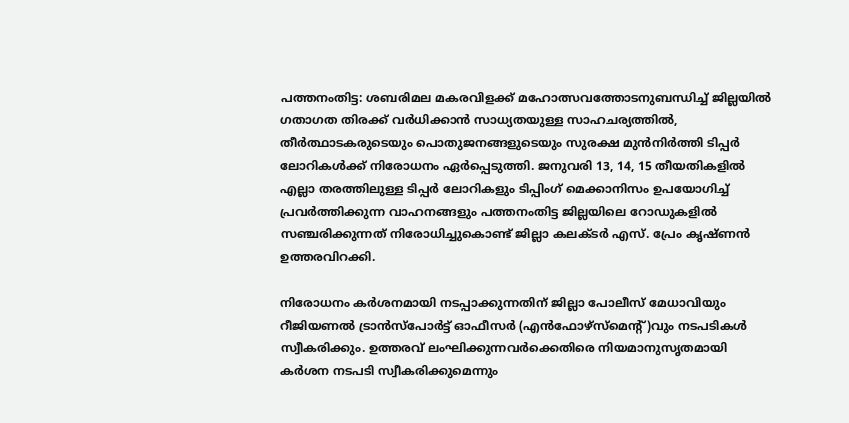പത്തനംതിട്ട: ശബരിമല മകരവിളക്ക് മഹോത്സവത്തോടനുബന്ധിച്ച് ജില്ലയിൽ ഗതാഗത തിരക്ക് വർധിക്കാൻ സാധ്യതയുള്ള സാഹചര്യത്തിൽ, തീർത്ഥാടകരുടെയും പൊതുജനങ്ങളുടെയും സുരക്ഷ മുൻനിർത്തി ടിപ്പർ ലോറികൾക്ക് നിരോധനം ഏർപ്പെടുത്തി. ജനുവരി 13, 14, 15 തീയതികളിൽ എല്ലാ തരത്തിലുള്ള ടിപ്പർ ലോറികളും ടിപ്പിംഗ് മെക്കാനിസം ഉപയോഗിച്ച് പ്രവർത്തിക്കുന്ന വാഹനങ്ങളും പത്തനംതിട്ട ജില്ലയിലെ റോഡുകളിൽ സഞ്ചരിക്കുന്നത് നിരോധിച്ചുകൊണ്ട് ജില്ലാ കലക്ടർ എസ്. പ്രേം കൃഷ്ണൻ ഉത്തരവിറക്കി.

നിരോധനം കർശനമായി നടപ്പാക്കുന്നതിന് ജില്ലാ പോലീസ് മേധാവിയും റീജിയണൽ ട്രാൻസ്പോർട്ട് ഓഫീസർ (എൻഫോഴ്സ്മെന്റ്)വും നടപടികൾ സ്വീകരിക്കും. ഉത്തരവ് ലംഘിക്കുന്നവർക്കെതിരെ നിയമാനുസൃതമായി കർശന നടപടി സ്വീകരിക്കുമെന്നും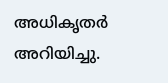അധികൃതർ അറിയിച്ചു.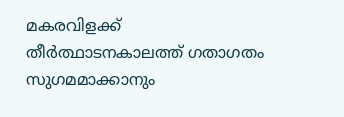മകരവിളക്ക് തീർത്ഥാടനകാലത്ത് ഗതാഗതം സുഗമമാക്കാനും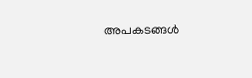അപകടങ്ങൾ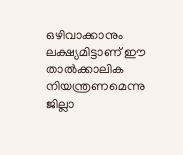ഒഴിവാക്കാനും ലക്ഷ്യമിട്ടാണ് ഈ താൽക്കാലിക നിയന്ത്രണമെന്നു ജില്ലാ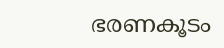ഭരണകൂടം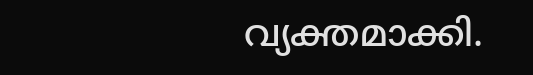വ്യക്തമാക്കി.